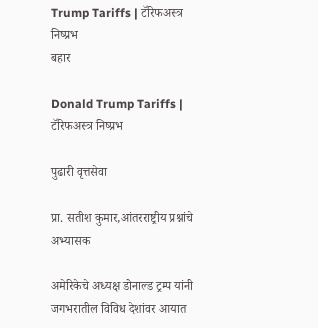Trump Tariffs | टॅरिफअस्त्र निष्प्रभ
बहार

Donald Trump Tariffs | टॅरिफअस्त्र निष्प्रभ

पुढारी वृत्तसेवा

प्रा. सतीश कुमार,आंतरराष्ट्रीय प्रश्नांचे अभ्यासक

अमेरिकेचे अध्यक्ष डोनाल्ड ट्रम्प यांनी जगभरातील विविध देशांवर आयात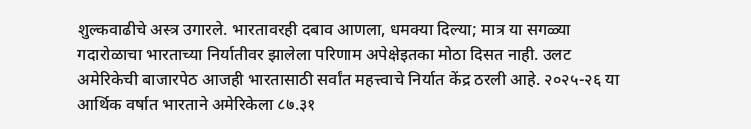शुल्कवाढीचे अस्त्र उगारले. भारतावरही दबाव आणला, धमक्या दिल्या; मात्र या सगळ्या गदारोळाचा भारताच्या निर्यातीवर झालेला परिणाम अपेक्षेइतका मोठा दिसत नाही. उलट अमेरिकेची बाजारपेठ आजही भारतासाठी सर्वांत महत्त्वाचे निर्यात केंद्र ठरली आहे. २०२५-२६ या आर्थिक वर्षात भारताने अमेरिकेला ८७.३१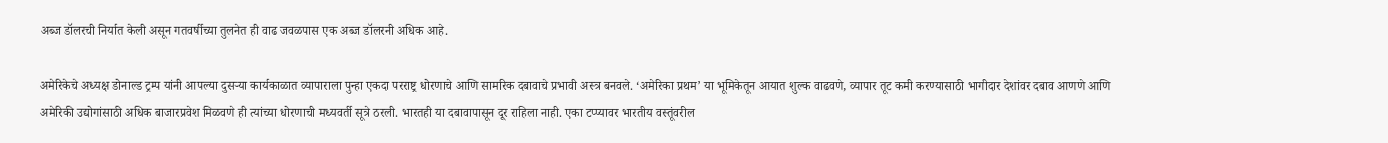अब्ज डॉलरची निर्यात केली असून गतवर्षीच्या तुलनेत ही वाढ जवळपास एक अब्ज डॉलरनी अधिक आहे.

अमेरिकेचे अध्यक्ष डोनाल्ड ट्रम्प यांनी आपल्या दुसर्‍या कार्यकाळात व्यापाराला पुन्हा एकदा परराष्ट्र धोरणाचे आणि सामरिक दबावाचे प्रभावी अस्त्र बनवले. ‘अमेरिका प्रथम’ या भूमिकेतून आयात शुल्क वाढवणे, व्यापार तूट कमी करण्यासाठी भागीदार देशांवर दबाव आणणे आणि अमेरिकी उद्योगांसाठी अधिक बाजारप्रवेश मिळवणे ही त्यांच्या धोरणाची मध्यवर्ती सूत्रे ठरली. भारतही या दबावापासून दूर राहिला नाही. एका टप्प्यावर भारतीय वस्तूंवरील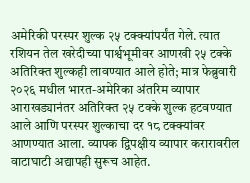अमेरिकी परस्पर शुल्क २५ टक्क्यांपर्यंत गेले. त्यात रशियन तेल खरेदीच्या पार्श्वभूमीवर आणखी २५ टक्के अतिरिक्त शुल्कही लावण्यात आले होते; मात्र फेब्रुवारी २०२६ मधील भारत-अमेरिका अंतरिम व्यापार आराखड्यानंतर अतिरिक्त २५ टक्के शुल्क हटवण्यात आले आणि परस्पर शुल्काचा दर १८ टक्क्यांवर आणण्यात आला. व्यापक द्विपक्षीय व्यापार करारावरील वाटाघाटी अद्यापही सुरूच आहेत.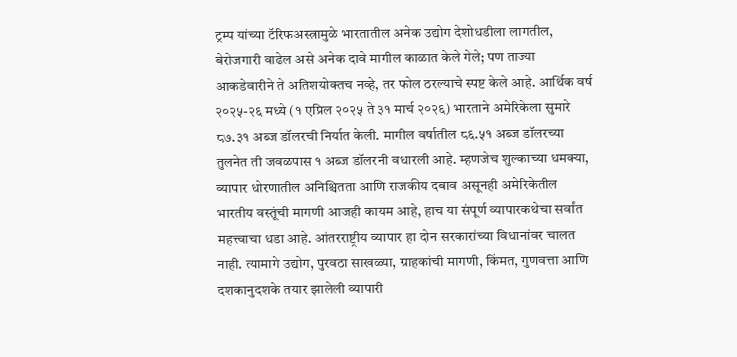ट्रम्प यांच्या टॅरिफअस्त्रामुळे भारतातील अनेक उद्योग देशोधडीला लागतील, बेरोजगारी वाढेल असे अनेक दावे मागील काळात केले गेले; पण ताज्या आकडेवारीने ते अतिशयोक्तच नव्हे, तर फोल ठरल्याचे स्पष्ट केले आहे. आर्थिक वर्ष २०२५-२६ मध्ये (१ एप्रिल २०२५ ते ३१ मार्च २०२६) भारताने अमेरिकेला सुमारे ८७.३१ अब्ज डॉलरची निर्यात केली. मागील वर्षातील ८६.५१ अब्ज डॉलरच्या तुलनेत ती जवळपास १ अब्ज डॉलरनी वधारली आहे. म्हणजेच शुल्काच्या धमक्या, व्यापार धोरणातील अनिश्चितता आणि राजकीय दबाव असूनही अमेरिकेतील भारतीय वस्तूंची मागणी आजही कायम आहे, हाच या संपूर्ण व्यापारकथेचा सर्वांत महत्त्वाचा धडा आहे. आंतरराष्ट्रीय व्यापार हा दोन सरकारांच्या विधानांवर चालत नाही. त्यामागे उद्योग, पुरवठा साखळ्या, ग्राहकांची मागणी, किंमत, गुणवत्ता आणि दशकानुदशके तयार झालेली व्यापारी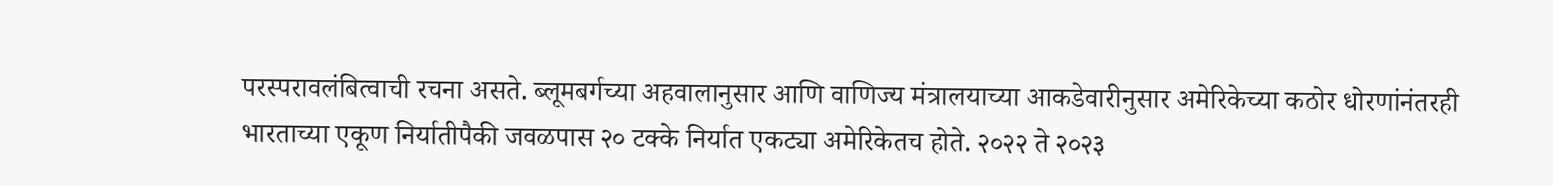परस्परावलंबित्वाची रचना असते. ब्लूमबर्गच्या अहवालानुसार आणि वाणिज्य मंत्रालयाच्या आकडेवारीनुसार अमेरिकेच्या कठोर धोरणांनंतरही भारताच्या एकूण निर्यातीपैकी जवळपास २० टक्के निर्यात एकट्या अमेरिकेतच होते. २०२२ ते २०२३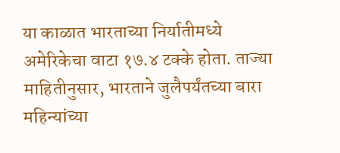या काळात भारताच्या निर्यातीमध्ये अमेरिकेचा वाटा १७.४ टक्के होता. ताज्या माहितीनुसार, भारताने जुलैपर्यंतच्या बारा महिन्यांच्या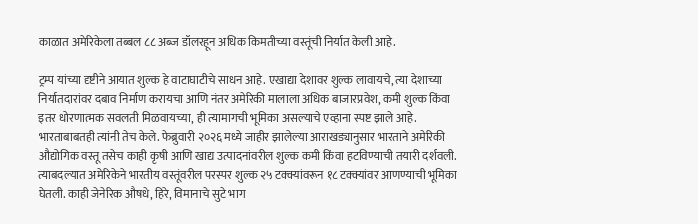काळात अमेरिकेला तब्बल ८८ अब्ज डॉलरहून अधिक किमतीच्या वस्तूंची निर्यात केली आहे.

ट्रम्प यांच्या दृष्टीने आयात शुल्क हे वाटाघाटीचे साधन आहे. एखाद्या देशावर शुल्क लावायचे, त्या देशाच्या निर्यातदारांवर दबाव निर्माण करायचा आणि नंतर अमेरिकी मालाला अधिक बाजारप्रवेश, कमी शुल्क किंवा इतर धोरणात्मक सवलती मिळवायच्या, ही त्यामागची भूमिका असल्याचे एव्हाना स्पष्ट झाले आहे. भारताबाबतही त्यांनी तेच केले. फेब्रुवारी २०२६ मध्ये जाहीर झालेल्या आराखड्यानुसार भारताने अमेरिकी औद्योगिक वस्तू तसेच काही कृषी आणि खाद्य उत्पादनांवरील शुल्क कमी किंवा हटविण्याची तयारी दर्शवली. त्याबदल्यात अमेरिकेने भारतीय वस्तूंवरील परस्पर शुल्क २५ टक्क्यांवरून १८ टक्क्यांवर आणण्याची भूमिका घेतली. काही जेनेरिक औषधे, हिरे, विमानाचे सुटे भाग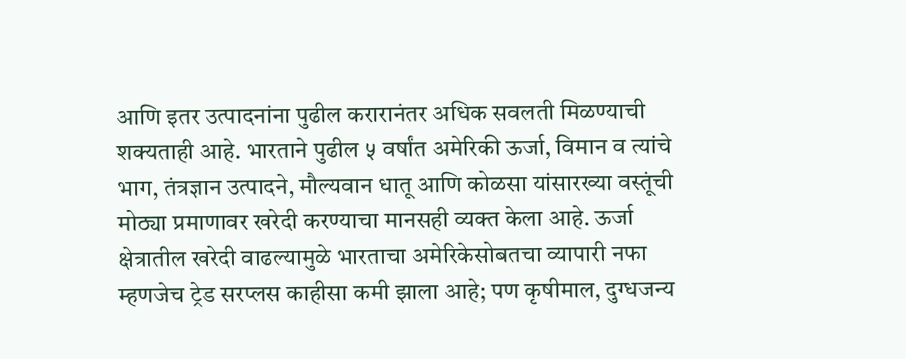आणि इतर उत्पादनांना पुढील करारानंतर अधिक सवलती मिळण्याची शक्यताही आहे. भारताने पुढील ५ वर्षांत अमेरिकी ऊर्जा, विमान व त्यांचे भाग, तंत्रज्ञान उत्पादने, मौल्यवान धातू आणि कोळसा यांसारख्या वस्तूंची मोठ्या प्रमाणावर खरेदी करण्याचा मानसही व्यक्त केला आहे. ऊर्जा क्षेत्रातील खरेदी वाढल्यामुळे भारताचा अमेरिकेसोबतचा व्यापारी नफा म्हणजेच ट्रेड सरप्लस काहीसा कमी झाला आहे; पण कृषीमाल, दुग्धजन्य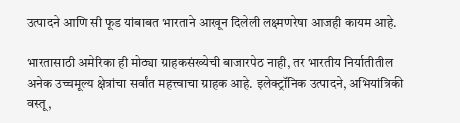उत्पादने आणि सी फूड यांबाबत भारताने आखून दिलेली लक्ष्मणरेषा आजही कायम आहे.

भारतासाठी अमेरिका ही मोठ्या ग्राहकसंख्येची बाजारपेठ नाही, तर भारतीय निर्यातीतील अनेक उच्चमूल्य क्षेत्रांचा सर्वांत महत्त्वाचा ग्राहक आहे. इलेक्ट्रॉनिक उत्पादने, अभियांत्रिकी वस्तू,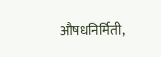औषधनिर्मिती,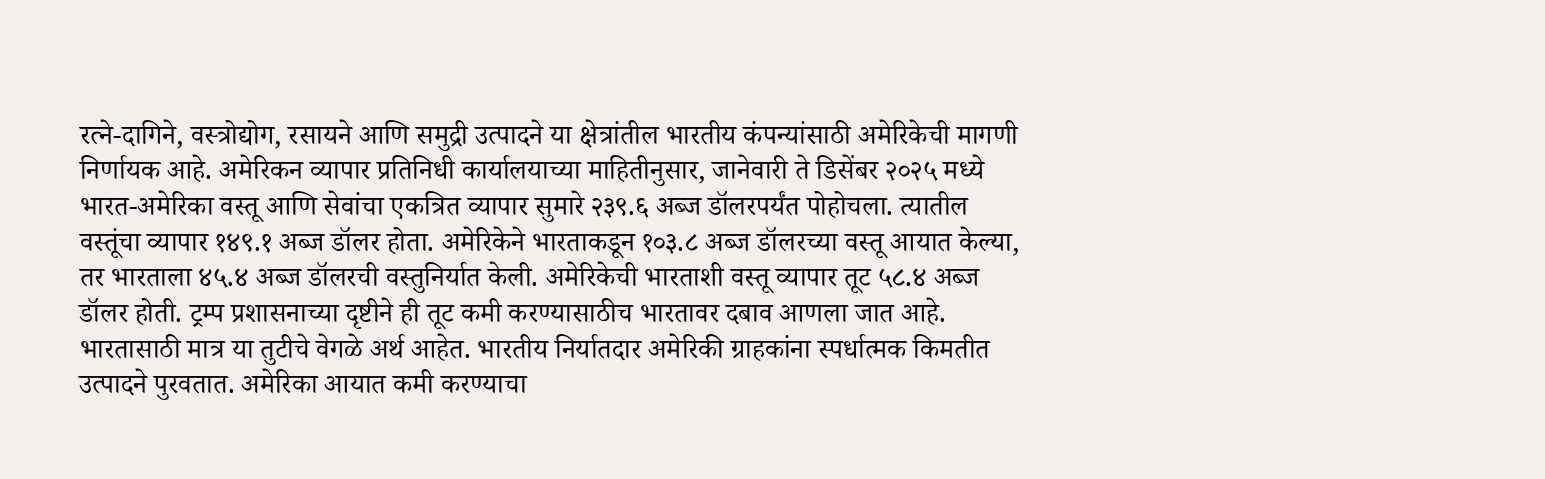रत्ने-दागिने, वस्त्रोद्योग, रसायने आणि समुद्री उत्पादने या क्षेत्रांतील भारतीय कंपन्यांसाठी अमेरिकेची मागणी निर्णायक आहे. अमेरिकन व्यापार प्रतिनिधी कार्यालयाच्या माहितीनुसार, जानेवारी ते डिसेंबर २०२५ मध्ये भारत-अमेरिका वस्तू आणि सेवांचा एकत्रित व्यापार सुमारे २३९.६ अब्ज डॉलरपर्यंत पोहोचला. त्यातील वस्तूंचा व्यापार १४९.१ अब्ज डॉलर होता. अमेरिकेने भारताकडून १०३.८ अब्ज डॉलरच्या वस्तू आयात केल्या, तर भारताला ४५.४ अब्ज डॉलरची वस्तुनिर्यात केली. अमेरिकेची भारताशी वस्तू व्यापार तूट ५८.४ अब्ज डॉलर होती. ट्रम्प प्रशासनाच्या दृष्टीने ही तूट कमी करण्यासाठीच भारतावर दबाव आणला जात आहे. भारतासाठी मात्र या तुटीचे वेगळे अर्थ आहेत. भारतीय निर्यातदार अमेरिकी ग्राहकांना स्पर्धात्मक किमतीत उत्पादने पुरवतात. अमेरिका आयात कमी करण्याचा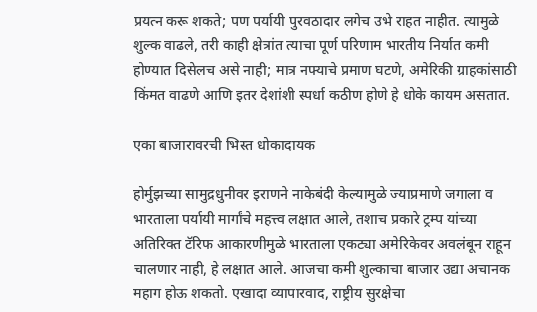प्रयत्न करू शकते; पण पर्यायी पुरवठादार लगेच उभे राहत नाहीत. त्यामुळे शुल्क वाढले, तरी काही क्षेत्रांत त्याचा पूर्ण परिणाम भारतीय निर्यात कमी होण्यात दिसेलच असे नाही; मात्र नफ्याचे प्रमाण घटणे, अमेरिकी ग्राहकांसाठी किंमत वाढणे आणि इतर देशांशी स्पर्धा कठीण होणे हे धोके कायम असतात.

एका बाजारावरची भिस्त धोकादायक

होर्मुझच्या सामुद्रधुनीवर इराणने नाकेबंदी केल्यामुळे ज्याप्रमाणे जगाला व भारताला पर्यायी मार्गांचे महत्त्व लक्षात आले, तशाच प्रकारे ट्रम्प यांच्या अतिरिक्त टॅरिफ आकारणीमुळे भारताला एकट्या अमेरिकेवर अवलंबून राहून चालणार नाही, हे लक्षात आले. आजचा कमी शुल्काचा बाजार उद्या अचानक महाग होऊ शकतो. एखादा व्यापारवाद, राष्ट्रीय सुरक्षेचा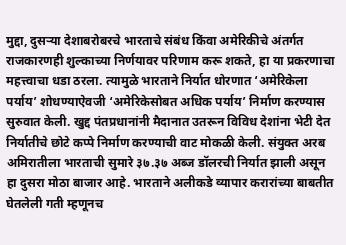मुद्दा, दुसर्‍या देशाबरोबरचे भारताचे संबंध किंवा अमेरिकीचे अंतर्गत राजकारणही शुल्काच्या निर्णयावर परिणाम करू शकते, हा या प्रकरणाचा महत्त्वाचा धडा ठरला. त्यामुळे भारताने निर्यात धोरणात ‘अमेरिकेला पर्याय’ शोधण्याऐवजी ‘अमेरिकेसोबत अधिक पर्याय’ निर्माण करण्यास सुरुवात केली. खुद्द पंतप्रधानांनी मैदानात उतरून विविध देशांना भेटी देत निर्यातीचे छोटे कप्पे निर्माण करण्याची वाट मोकळी केली. संयुक्त अरब अमिरातीला भारताची सुमारे ३७.३७ अब्ज डॉलरची निर्यात झाली असून हा दुसरा मोठा बाजार आहे. भारताने अलीकडे व्यापार करारांच्या बाबतीत घेतलेली गती म्हणूनच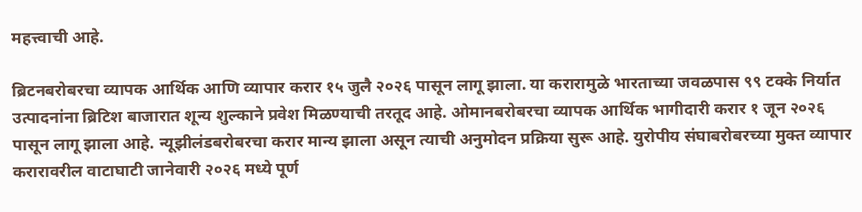महत्त्वाची आहे.

ब्रिटनबरोबरचा व्यापक आर्थिक आणि व्यापार करार १५ जुलै २०२६ पासून लागू झाला. या करारामुळे भारताच्या जवळपास ९९ टक्के निर्यात उत्पादनांना ब्रिटिश बाजारात शून्य शुल्काने प्रवेश मिळण्याची तरतूद आहे. ओमानबरोबरचा व्यापक आर्थिक भागीदारी करार १ जून २०२६ पासून लागू झाला आहे. न्यूझीलंडबरोबरचा करार मान्य झाला असून त्याची अनुमोदन प्रक्रिया सुरू आहे. युरोपीय संघाबरोबरच्या मुक्त व्यापार करारावरील वाटाघाटी जानेवारी २०२६ मध्ये पूर्ण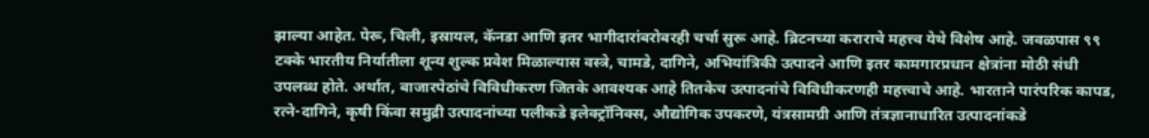झाल्या आहेत. पेरू, चिली, इस्रायल, कॅनडा आणि इतर भागीदारांबरोबरही चर्चा सुरू आहे. ब्रिटनच्या कराराचे महत्त्व येथे विशेष आहे. जवळपास ९९ टक्के भारतीय निर्यातीला शून्य शुल्क प्रवेश मिळाल्यास वस्त्रे, चामडे, दागिने, अभियांत्रिकी उत्पादने आणि इतर कामगारप्रधान क्षेत्रांना मोठी संधी उपलब्ध होते. अर्थात, बाजारपेठांचे विविधीकरण जितके आवश्यक आहे तितकेच उत्पादनांचे विविधीकरणही महत्त्वाचे आहे. भारताने पारंपरिक कापड, रत्ने-दागिने, कृषी किंवा समुद्री उत्पादनांच्या पलीकडे इलेक्ट्रॉनिक्स, औद्योगिक उपकरणे, यंत्रसामग्री आणि तंत्रज्ञानाधारित उत्पादनांकडे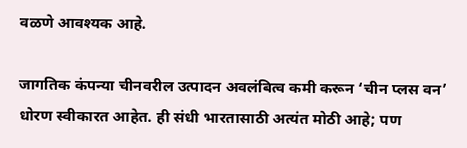वळणे आवश्यक आहे.

जागतिक कंपन्या चीनवरील उत्पादन अवलंबित्व कमी करून ‘चीन प्लस वन’ धोरण स्वीकारत आहेत. ही संधी भारतासाठी अत्यंत मोठी आहे; पण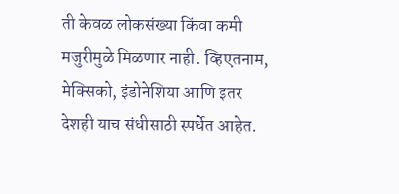ती केवळ लोकसंख्या किंवा कमी मजुरीमुळे मिळणार नाही. व्हिएतनाम, मेक्सिको, इंडोनेशिया आणि इतर देशही याच संधीसाठी स्पर्धेत आहेत.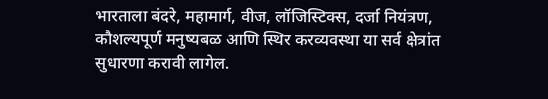भारताला बंदरे, महामार्ग, वीज, लॉजिस्टिक्स, दर्जा नियंत्रण, कौशल्यपूर्ण मनुष्यबळ आणि स्थिर करव्यवस्था या सर्व क्षेत्रांत सुधारणा करावी लागेल.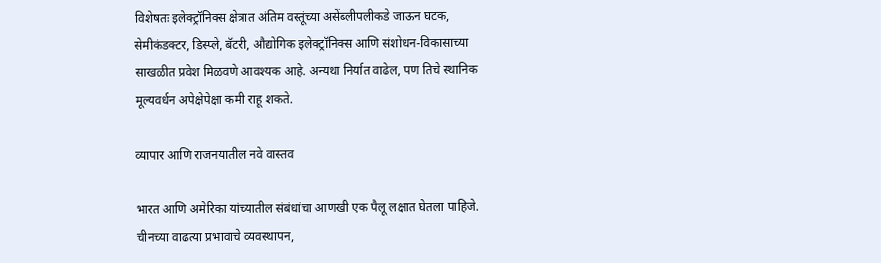विशेषतः इलेक्ट्रॉनिक्स क्षेत्रात अंतिम वस्तूंच्या असेंब्लीपलीकडे जाऊन घटक, सेमीकंडक्टर, डिस्प्ले, बॅटरी, औद्योगिक इलेक्ट्रॉनिक्स आणि संशोधन-विकासाच्या साखळीत प्रवेश मिळवणे आवश्यक आहे. अन्यथा निर्यात वाढेल, पण तिचे स्थानिक मूल्यवर्धन अपेक्षेपेक्षा कमी राहू शकते.

व्यापार आणि राजनयातील नवे वास्तव

भारत आणि अमेरिका यांच्यातील संबंधांचा आणखी एक पैलू लक्षात घेतला पाहिजे. चीनच्या वाढत्या प्रभावाचे व्यवस्थापन,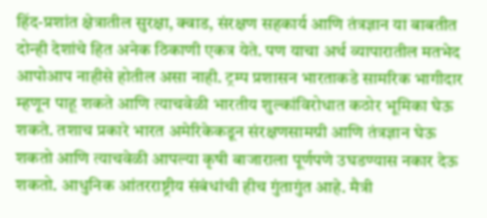हिंद-प्रशांत क्षेत्रातील सुरक्षा, क्वाड, संरक्षण सहकार्य आणि तंत्रज्ञान या बाबतीत दोन्ही देशांचे हित अनेक ठिकाणी एकत्र येते. पण याचा अर्थ व्यापारातील मतभेद आपोआप नाहीसे होतील असा नाही. ट्रम्प प्रशासन भारताकडे सामरिक भागीदार म्हणून पाहू शकते आणि त्याचवेळी भारतीय शुल्कांविरोधात कठोर भूमिका घेऊ शकते. तशाच प्रकारे भारत अमेरिकेकडून संरक्षणसामग्री आणि तंत्रज्ञान घेऊ शकतो आणि त्याचवेळी आपल्या कृषी बाजाराला पूर्णपणे उघडण्यास नकार देऊ शकतो. आधुनिक आंतरराष्ट्रीय संबंधांची हीच गुंतागुंत आहे. मैत्री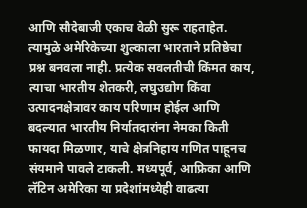आणि सौदेबाजी एकाच वेळी सुरू राहताहेत. त्यामुळे अमेरिकेच्या शुल्काला भारताने प्रतिष्ठेचा प्रश्न बनवला नाही. प्रत्येक सवलतीची किंमत काय, त्याचा भारतीय शेतकरी, लघुउद्योग किंवा उत्पादनक्षेत्रावर काय परिणाम होईल आणि बदल्यात भारतीय निर्यातदारांना नेमका किती फायदा मिळणार, याचे क्षेत्रनिहाय गणित पाहूनच संयमाने पावले टाकली. मध्यपूर्व, आफ्रिका आणि लॅटिन अमेरिका या प्रदेशांमध्येही वाढत्या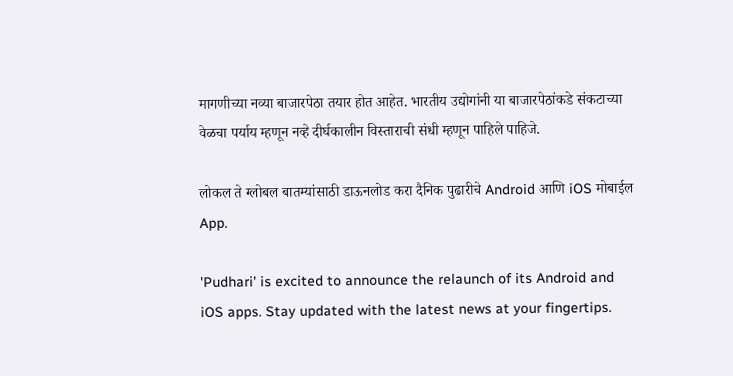मागणीच्या नव्या बाजारपेठा तयार होत आहेत. भारतीय उद्योगांनी या बाजारपेठांकडे संकटाच्या वेळचा पर्याय म्हणून नव्हे दीर्घकालीन विस्ताराची संधी म्हणून पाहिले पाहिजे.

लोकल ते ग्लोबल बातम्यांसाठी डाऊनलोड करा दैनिक पुढारीचे Android आणि iOS मोबाईल App.

'Pudhari' is excited to announce the relaunch of its Android and iOS apps. Stay updated with the latest news at your fingertips.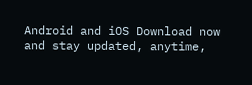Android and iOS Download now and stay updated, anytime,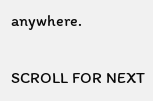anywhere.

SCROLL FOR NEXT